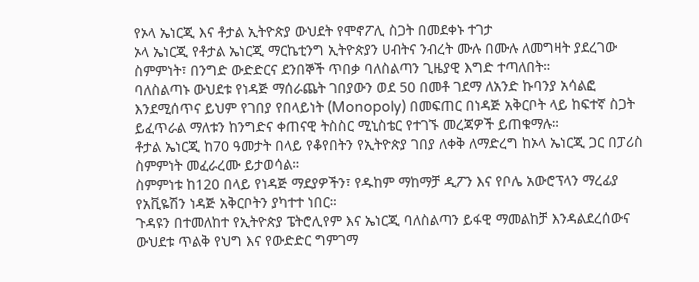የኦላ ኤነርጂ እና ቶታል ኢትዮጵያ ውህደት የሞኖፖሊ ስጋት በመደቀኑ ተገታ
ኦላ ኤነርጂ የቶታል ኤነርጂ ማርኬቲንግ ኢትዮጵያን ሀብትና ንብረት ሙሉ በሙሉ ለመግዛት ያደረገው ስምምነት፣ በንግድ ውድድርና ደንበኞች ጥበቃ ባለስልጣን ጊዜያዊ እግድ ተጣለበት።
ባለስልጣኑ ውህደቱ የነዳጅ ማሰራጨት ገበያውን ወደ 50 በመቶ ገደማ ለአንድ ኩባንያ አሳልፎ እንደሚሰጥና ይህም የገበያ የበላይነት (Monopoly) በመፍጠር በነዳጅ አቅርቦት ላይ ከፍተኛ ስጋት ይፈጥራል ማለቱን ከንግድና ቀጠናዊ ትስስር ሚኒስቴር የተገኙ መረጃዎች ይጠቁማሉ።
ቶታል ኤነርጂ ከ70 ዓመታት በላይ የቆየበትን የኢትዮጵያ ገበያ ለቀቅ ለማድረግ ከኦላ ኤነርጂ ጋር በፓሪስ ስምምነት መፈራረሙ ይታወሳል።
ስምምነቱ ከ120 በላይ የነዳጅ ማደያዎችን፣ የዱከም ማከማቻ ዲፖን እና የቦሌ አውሮፕላን ማረፊያ የአቪዬሽን ነዳጅ አቅርቦትን ያካተተ ነበር።
ጉዳዩን በተመለከተ የኢትዮጵያ ፔትሮሊየም እና ኤነርጂ ባለስልጣን ይፋዊ ማመልከቻ እንዳልደረሰውና ውህደቱ ጥልቅ የህግ እና የውድድር ግምገማ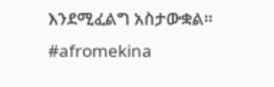እንደሚፈልግ አስታውቋል።
#afromekina